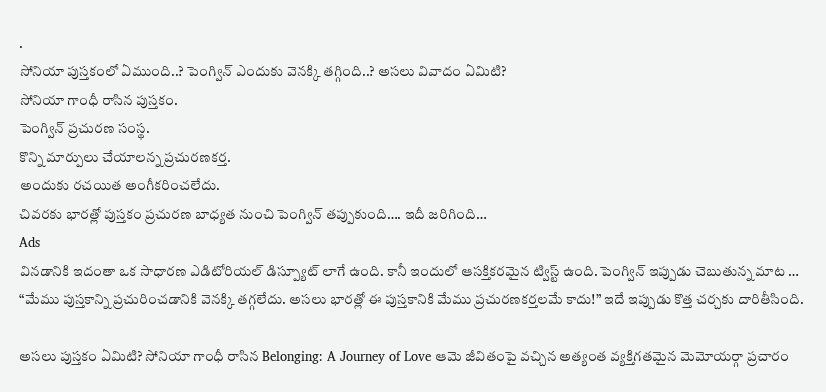.
సోనియా పుస్తకంలో ఏముంది..? పెంగ్విన్ ఎందుకు వెనక్కి తగ్గింది..? అసలు వివాదం ఏమిటి?
సోనియా గాంధీ రాసిన పుస్తకం.
పెంగ్విన్ ప్రచురణ సంస్థ.
కొన్ని మార్పులు చేయాలన్న ప్రచురణకర్త.
అందుకు రచయిత అంగీకరించలేదు.
చివరకు భారత్లో పుస్తకం ప్రచురణ బాధ్యత నుంచి పెంగ్విన్ తప్పుకుంది…. ఇదీ జరిగింది…
Ads
వినడానికి ఇదంతా ఒక సాధారణ ఎడిటోరియల్ డిస్ప్యూట్ లాగే ఉంది. కానీ ఇందులో ఆసక్తికరమైన ట్విస్ట్ ఉంది. పెంగ్విన్ ఇప్పుడు చెబుతున్న మాట … “మేము పుస్తకాన్ని ప్రచురించడానికి వెనక్కి తగ్గలేదు. అసలు భారత్లో ఈ పుస్తకానికి మేము ప్రచురణకర్తలమే కాదు!” ఇదే ఇప్పుడు కొత్త చర్చకు దారితీసింది.

అసలు పుస్తకం ఏమిటి? సోనియా గాంధీ రాసిన Belonging: A Journey of Love ఆమె జీవితంపై వచ్చిన అత్యంత వ్యక్తిగతమైన మెమోయర్గా ప్రచారం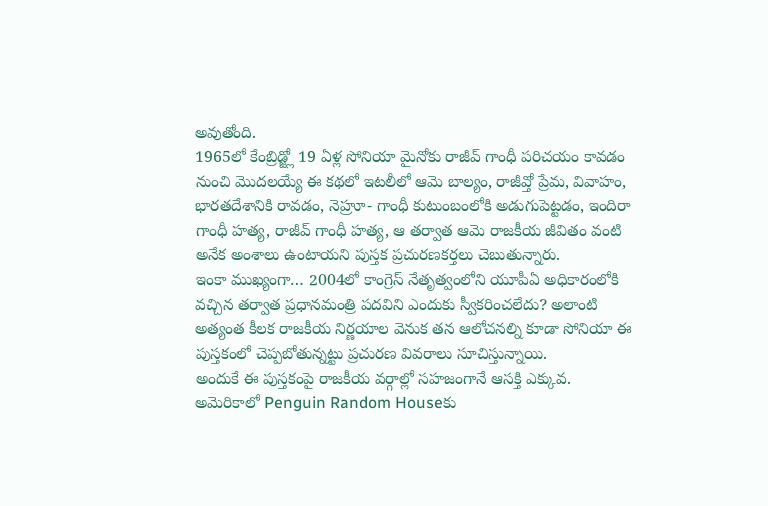అవుతోంది.
1965లో కేంబ్రిడ్జ్లో 19 ఏళ్ల సోనియా మైనోకు రాజీవ్ గాంధీ పరిచయం కావడం నుంచి మొదలయ్యే ఈ కథలో ఇటలీలో ఆమె బాల్యం, రాజీవ్తో ప్రేమ, వివాహం, భారతదేశానికి రావడం, నెహ్రూ- గాంధీ కుటుంబంలోకి అడుగుపెట్టడం, ఇందిరా గాంధీ హత్య, రాజీవ్ గాంధీ హత్య, ఆ తర్వాత ఆమె రాజకీయ జీవితం వంటి అనేక అంశాలు ఉంటాయని పుస్తక ప్రచురణకర్తలు చెబుతున్నారు.
ఇంకా ముఖ్యంగా… 2004లో కాంగ్రెస్ నేతృత్వంలోని యూపీఏ అధికారంలోకి వచ్చిన తర్వాత ప్రధానమంత్రి పదవిని ఎందుకు స్వీకరించలేదు? అలాంటి అత్యంత కీలక రాజకీయ నిర్ణయాల వెనుక తన ఆలోచనల్ని కూడా సోనియా ఈ పుస్తకంలో చెప్పబోతున్నట్టు ప్రచురణ వివరాలు సూచిస్తున్నాయి.
అందుకే ఈ పుస్తకంపై రాజకీయ వర్గాల్లో సహజంగానే ఆసక్తి ఎక్కువ. అమెరికాలో Penguin Random Houseకు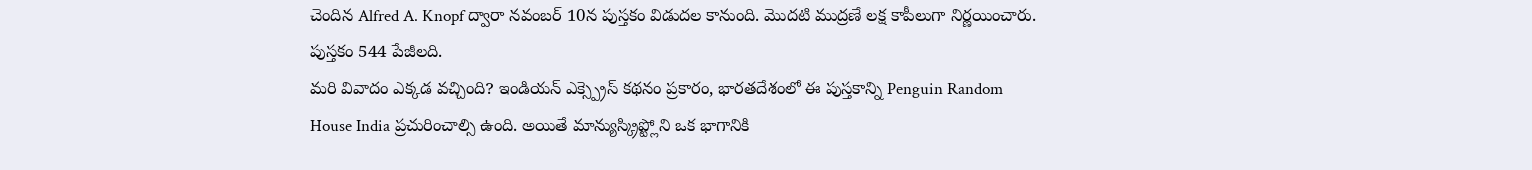చెందిన Alfred A. Knopf ద్వారా నవంబర్ 10న పుస్తకం విడుదల కానుంది. మొదటి ముద్రణే లక్ష కాపీలుగా నిర్ణయించారు. పుస్తకం 544 పేజీలది.
మరి వివాదం ఎక్కడ వచ్చింది? ఇండియన్ ఎక్స్ప్రెస్ కథనం ప్రకారం, భారతదేశంలో ఈ పుస్తకాన్ని Penguin Random House India ప్రచురించాల్సి ఉంది. అయితే మాన్యుస్క్రిప్ట్లోని ఒక భాగానికి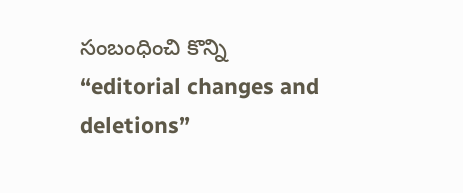సంబంధించి కొన్ని “editorial changes and deletions”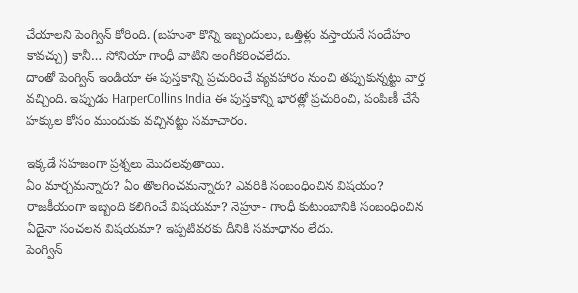చేయాలని పెంగ్విన్ కోరింది. (బహుశా కొన్ని ఇబ్బందులు, ఒత్తిళ్లు వస్తాయనే సందేహం కావచ్చు) కానీ… సోనియా గాంధీ వాటిని అంగీకరించలేదు.
దాంతో పెంగ్విన్ ఇండియా ఈ పుస్తకాన్ని ప్రచురించే వ్యవహారం నుంచి తప్పుకున్నట్టు వార్త వచ్చింది. ఇప్పుడు HarperCollins India ఈ పుస్తకాన్ని భారత్లో ప్రచురించి, పంపిణీ చేసే హక్కుల కోసం ముందుకు వచ్చినట్టు సమాచారం.

ఇక్కడే సహజంగా ప్రశ్నలు మొదలవుతాయి.
ఏం మార్చమన్నారు? ఏం తొలగించమన్నారు? ఎవరికి సంబంధించిన విషయం? రాజకీయంగా ఇబ్బంది కలిగించే విషయమా? నెహ్రూ- గాంధీ కుటుంబానికి సంబంధించిన ఏదైనా సంచలన విషయమా? ఇప్పటివరకు దీనికి సమాధానం లేదు.
పెంగ్విన్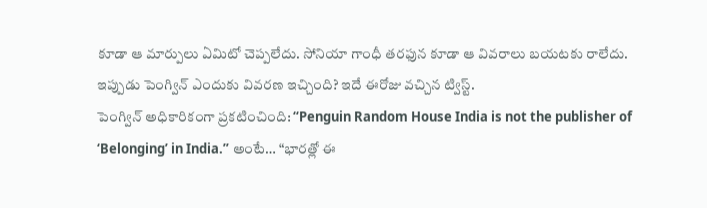కూడా ఆ మార్పులు ఏమిటో చెప్పలేదు. సోనియా గాంధీ తరఫున కూడా ఆ వివరాలు బయటకు రాలేదు. ఇప్పుడు పెంగ్విన్ ఎందుకు వివరణ ఇచ్చింది? ఇదే ఈరోజు వచ్చిన ట్విస్ట్.
పెంగ్విన్ అధికారికంగా ప్రకటించింది: “Penguin Random House India is not the publisher of ‘Belonging’ in India.” అంటే… “భారత్లో ఈ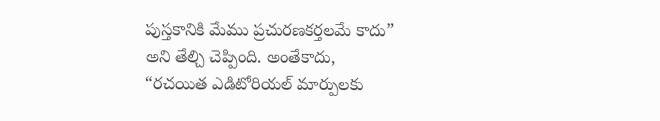పుస్తకానికి మేము ప్రచురణకర్తలమే కాదు” అని తేల్చి చెప్పింది. అంతేకాదు,
“రచయిత ఎడిటోరియల్ మార్పులకు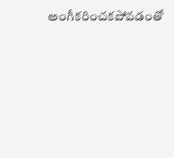అంగీకరించకపోవడంతో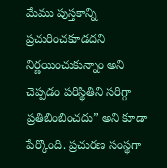మేము పుస్తకాన్ని ప్రచురించకూడదని నిర్ణయించుకున్నాం అని చెప్పడం పరిస్థితిని సరిగ్గా ప్రతిబింబించదు” అని కూడా పేర్కొంది. ప్రచురణ సంస్థగా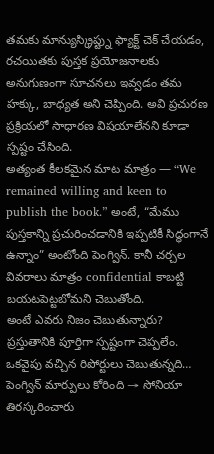తమకు మాన్యుస్క్రిప్ట్ను ఫ్యాక్ట్ చెక్ చేయడం, రచయితకు పుస్తక ప్రయోజనాలకు అనుగుణంగా సూచనలు ఇవ్వడం తమ హక్కు, బాధ్యత అని చెప్పింది. అవి ప్రచురణ ప్రక్రియలో సాధారణ విషయాలేనని కూడా స్పష్టం చేసింది.
అత్యంత కీలకమైన మాట మాత్రం — “We remained willing and keen to publish the book.” అంటే, “మేము పుస్తకాన్ని ప్రచురించడానికి ఇప్పటికీ సిద్ధంగానే ఉన్నాం” అంటోంది పెంగ్విన్. కానీ చర్చల వివరాలు మాత్రం confidential కాబట్టి బయటపెట్టబోమని చెబుతోంది.
అంటే ఎవరు నిజం చెబుతున్నారు? ప్రస్తుతానికి పూర్తిగా స్పష్టంగా చెప్పలేం. ఒకవైపు వచ్చిన రిపోర్టులు చెబుతున్నది…
పెంగ్విన్ మార్పులు కోరింది → సోనియా తిరస్కరించారు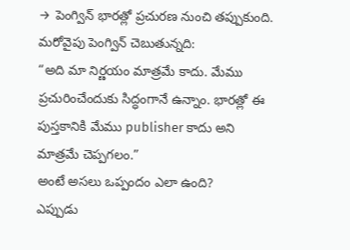→ పెంగ్విన్ భారత్లో ప్రచురణ నుంచి తప్పుకుంది.
మరోవైపు పెంగ్విన్ చెబుతున్నది:
“అది మా నిర్ణయం మాత్రమే కాదు. మేము ప్రచురించేందుకు సిద్ధంగానే ఉన్నాం. భారత్లో ఈ పుస్తకానికి మేము publisher కాదు అని మాత్రమే చెప్పగలం.”
అంటే అసలు ఒప్పందం ఎలా ఉంది?
ఎప్పుడు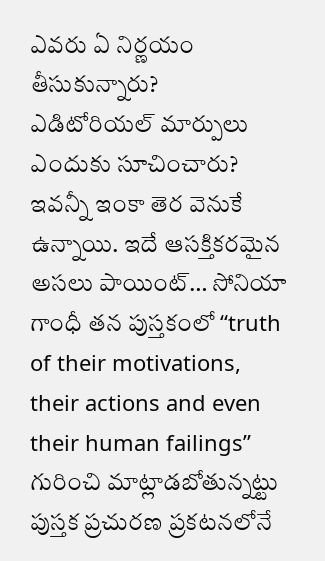ఎవరు ఏ నిర్ణయం తీసుకున్నారు?
ఎడిటోరియల్ మార్పులు ఎందుకు సూచించారు?
ఇవన్నీ ఇంకా తెర వెనుకే ఉన్నాయి. ఇదే ఆసక్తికరమైన అసలు పాయింట్… సోనియా గాంధీ తన పుస్తకంలో “truth of their motivations, their actions and even their human failings” గురించి మాట్లాడబోతున్నట్టు పుస్తక ప్రచురణ ప్రకటనలోనే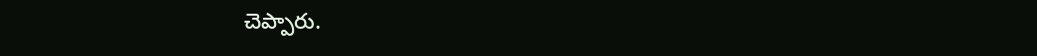చెప్పారు.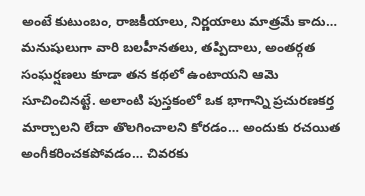అంటే కుటుంబం, రాజకీయాలు, నిర్ణయాలు మాత్రమే కాదు… మనుషులుగా వారి బలహీనతలు, తప్పిదాలు, అంతర్గత సంఘర్షణలు కూడా తన కథలో ఉంటాయని ఆమె సూచించినట్టే. అలాంటి పుస్తకంలో ఒక భాగాన్ని ప్రచురణకర్త మార్చాలని లేదా తొలగించాలని కోరడం… అందుకు రచయిత అంగీకరించకపోవడం… చివరకు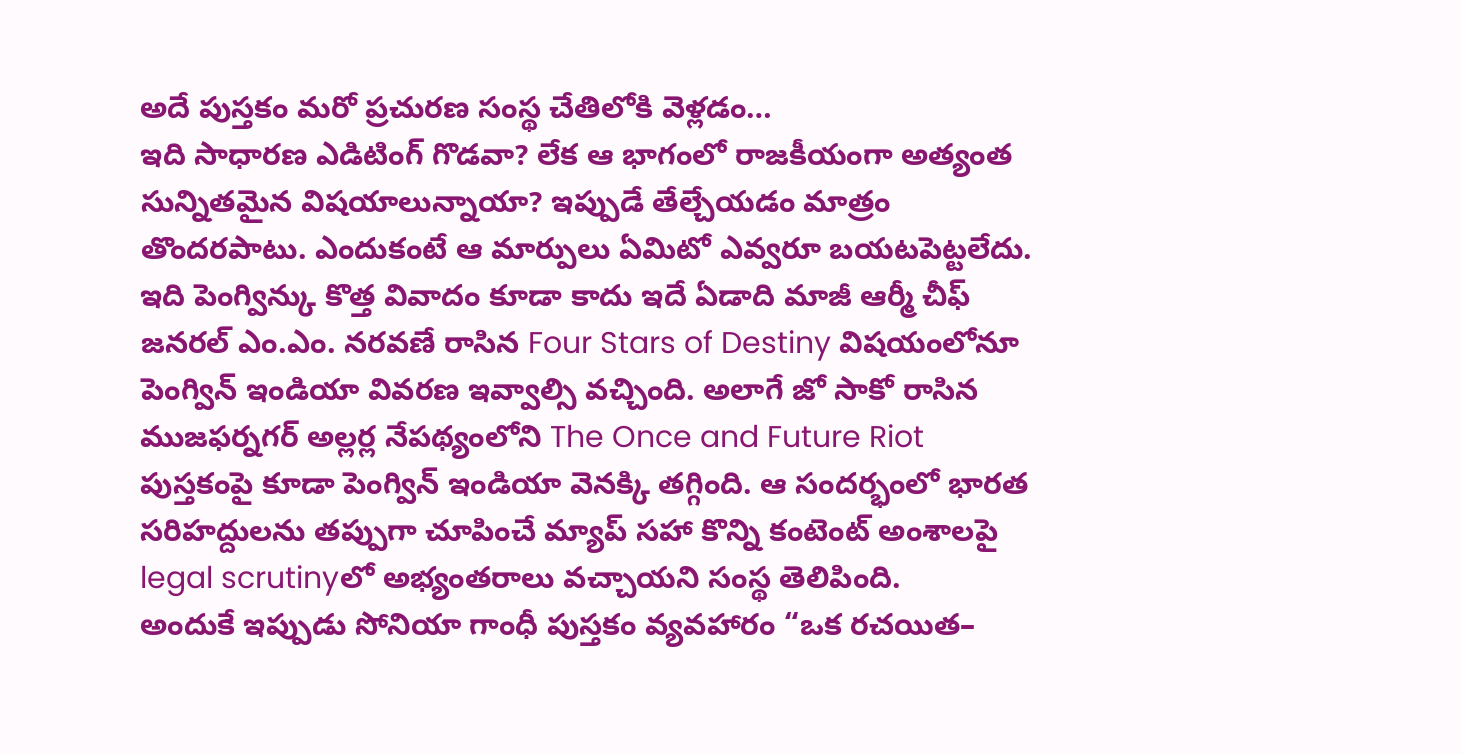అదే పుస్తకం మరో ప్రచురణ సంస్థ చేతిలోకి వెళ్లడం…
ఇది సాధారణ ఎడిటింగ్ గొడవా? లేక ఆ భాగంలో రాజకీయంగా అత్యంత సున్నితమైన విషయాలున్నాయా? ఇప్పుడే తేల్చేయడం మాత్రం తొందరపాటు. ఎందుకంటే ఆ మార్పులు ఏమిటో ఎవ్వరూ బయటపెట్టలేదు.
ఇది పెంగ్విన్కు కొత్త వివాదం కూడా కాదు ఇదే ఏడాది మాజీ ఆర్మీ చీఫ్ జనరల్ ఎం.ఎం. నరవణే రాసిన Four Stars of Destiny విషయంలోనూ పెంగ్విన్ ఇండియా వివరణ ఇవ్వాల్సి వచ్చింది. అలాగే జో సాకో రాసిన ముజఫర్నగర్ అల్లర్ల నేపథ్యంలోని The Once and Future Riot పుస్తకంపై కూడా పెంగ్విన్ ఇండియా వెనక్కి తగ్గింది. ఆ సందర్భంలో భారత సరిహద్దులను తప్పుగా చూపించే మ్యాప్ సహా కొన్ని కంటెంట్ అంశాలపై legal scrutinyలో అభ్యంతరాలు వచ్చాయని సంస్థ తెలిపింది.
అందుకే ఇప్పుడు సోనియా గాంధీ పుస్తకం వ్యవహారం “ఒక రచయిత–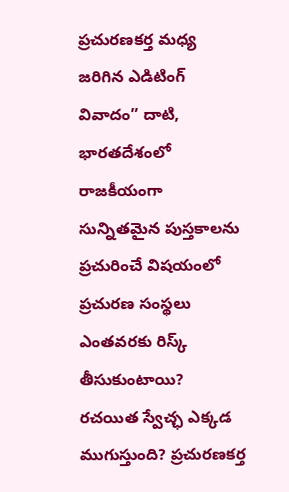ప్రచురణకర్త మధ్య జరిగిన ఎడిటింగ్ వివాదం” దాటి, భారతదేశంలో రాజకీయంగా సున్నితమైన పుస్తకాలను ప్రచురించే విషయంలో ప్రచురణ సంస్థలు ఎంతవరకు రిస్క్ తీసుకుంటాయి? రచయిత స్వేచ్ఛ ఎక్కడ ముగుస్తుంది? ప్రచురణకర్త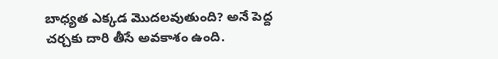బాధ్యత ఎక్కడ మొదలవుతుంది? అనే పెద్ద చర్చకు దారి తీసే అవకాశం ఉంది.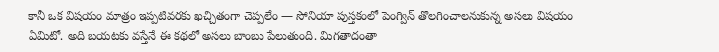కానీ ఒక విషయం మాత్రం ఇప్పటివరకు ఖచ్చితంగా చెప్పలేం — సోనియా పుస్తకంలో పెంగ్విన్ తొలగించాలనుకున్న అసలు విషయం ఏమిటో. అది బయటకు వస్తేనే ఈ కథలో అసలు బాంబు పేలుతుంది. మిగతాదంతా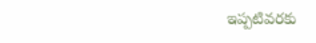ఇప్పటివరకు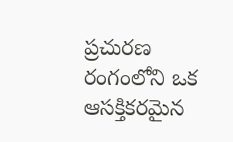ప్రచురణ రంగంలోని ఒక ఆసక్తికరమైన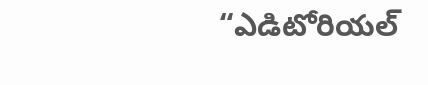“ఎడిటోరియల్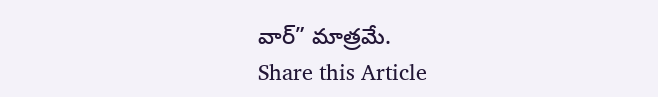వార్” మాత్రమే.
Share this Article